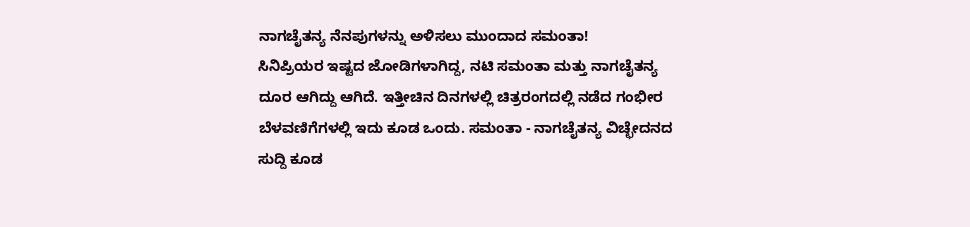ನಾಗಚೈತನ್ಯ ನೆನಪುಗಳನ್ನು ಅಳಿಸಲು ಮುಂದಾದ ಸಮಂತಾ!
ಸಿನಿಪ್ರಿಯರ ಇಷ್ಟದ ಜೋಡಿಗಳಾಗಿದ್ದ, ನಟಿ ಸಮಂತಾ ಮತ್ತು ನಾಗಚೈತನ್ಯ ದೂರ ಆಗಿದ್ದು ಆಗಿದೆ. ಇತ್ತೀಚಿನ ದಿನಗಳಲ್ಲಿ ಚಿತ್ರರಂಗದಲ್ಲಿ ನಡೆದ ಗಂಭೀರ ಬೆಳವಣಿಗೆಗಳಲ್ಲಿ ಇದು ಕೂಡ ಒಂದು. ಸಮಂತಾ - ನಾಗಚೈತನ್ಯ ವಿಚ್ಛೇದನದ ಸುದ್ದಿ ಕೂಡ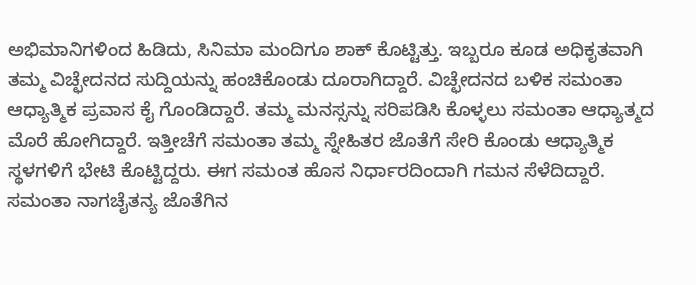ಅಭಿಮಾನಿಗಳಿಂದ ಹಿಡಿದು, ಸಿನಿಮಾ ಮಂದಿಗೂ ಶಾಕ್ ಕೊಟ್ಟಿತ್ತು. ಇಬ್ಬರೂ ಕೂಡ ಅಧಿಕೃತವಾಗಿ ತಮ್ಮ ವಿಚ್ಛೇದನದ ಸುದ್ದಿಯನ್ನು ಹಂಚಿಕೊಂಡು ದೂರಾಗಿದ್ದಾರೆ. ವಿಚ್ಛೇದನದ ಬಳಿಕ ಸಮಂತಾ ಆಧ್ಯಾತ್ಮಿಕ ಪ್ರವಾಸ ಕೈ ಗೊಂಡಿದ್ದಾರೆ. ತಮ್ಮ ಮನಸ್ಸನ್ನು ಸರಿಪಡಿಸಿ ಕೊಳ್ಳಲು ಸಮಂತಾ ಆಧ್ಯಾತ್ಮದ ಮೊರೆ ಹೋಗಿದ್ದಾರೆ. ಇತ್ತೀಚೆಗೆ ಸಮಂತಾ ತಮ್ಮ ಸ್ನೇಹಿತರ ಜೊತೆಗೆ ಸೇರಿ ಕೊಂಡು ಆಧ್ಯಾತ್ಮಿಕ ಸ್ಥಳಗಳಿಗೆ ಭೇಟಿ ಕೊಟ್ಟಿದ್ದರು. ಈಗ ಸಮಂತ ಹೊಸ ನಿರ್ಧಾರದಿಂದಾಗಿ ಗಮನ ಸೆಳೆದಿದ್ದಾರೆ.
ಸಮಂತಾ ನಾಗಚೈತನ್ಯ ಜೊತೆಗಿನ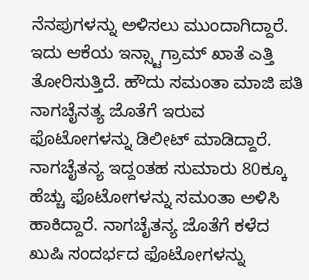ನೆನಪುಗಳನ್ನು ಅಳಿಸಲು ಮುಂದಾಗಿದ್ದಾರೆ. ಇದು ಆಕೆಯ ಇನ್ಸ್ಟಾಗ್ರಾಮ್ ಖಾತೆ ಎತ್ತಿ ತೋರಿಸುತ್ತಿದೆ. ಹೌದು ಸಮಂತಾ ಮಾಜಿ ಪತಿ ನಾಗಚೈನತ್ಯ ಜೊತೆಗೆ ಇರುವ ಫೊಟೋಗಳನ್ನು ಡಿಲೀಟ್ ಮಾಡಿದ್ದಾರೆ. ನಾಗಚೈತನ್ಯ ಇದ್ದಂತಹ ಸುಮಾರು 80ಕ್ಕೂ ಹೆಚ್ಚು ಫೊಟೋಗಳನ್ನು ಸಮಂತಾ ಅಳಿಸಿ ಹಾಕಿದ್ದಾರೆ. ನಾಗಚೈತನ್ಯ ಜೊತೆಗೆ ಕಳೆದ ಖುಷಿ ಸಂದರ್ಭದ ಫೊಟೋಗಳನ್ನು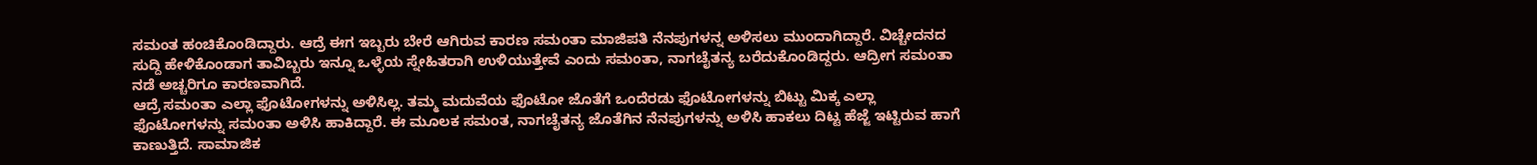ಸಮಂತ ಹಂಚಿಕೊಂಡಿದ್ದಾರು. ಆದ್ರೆ ಈಗ ಇಬ್ಬರು ಬೇರೆ ಆಗಿರುವ ಕಾರಣ ಸಮಂತಾ ಮಾಜಿಪತಿ ನೆನಪುಗಳನ್ನ ಅಳಿಸಲು ಮುಂದಾಗಿದ್ದಾರೆ. ವಿಚ್ಚೇದನದ ಸುದ್ದಿ ಹೇಳಿಕೊಂಡಾಗ ತಾವಿಬ್ಬರು ಇನ್ನೂ ಒಳ್ಳೆಯ ಸ್ನೇಹಿತರಾಗಿ ಉಳಿಯುತ್ತೇವೆ ಎಂದು ಸಮಂತಾ, ನಾಗಚೈತನ್ಯ ಬರೆದುಕೊಂಡಿದ್ದರು. ಆದ್ರೀಗ ಸಮಂತಾ ನಡೆ ಅಚ್ಚರಿಗೂ ಕಾರಣವಾಗಿದೆ.
ಆದ್ರೆ ಸಮಂತಾ ಎಲ್ಲಾ ಫೊಟೋಗಳನ್ನು ಅಳಿಸಿಲ್ಲ. ತಮ್ಮ ಮದುವೆಯ ಫೊಟೋ ಜೊತೆಗೆ ಒಂದೆರಡು ಫೊಟೋಗಳನ್ನು ಬಿಟ್ಟು ಮಿಕ್ಕ ಎಲ್ಲಾ ಫೊಟೋಗಳನ್ನು ಸಮಂತಾ ಅಳಿಸಿ ಹಾಕಿದ್ದಾರೆ. ಈ ಮೂಲಕ ಸಮಂತ, ನಾಗಚೈತನ್ಯ ಜೊತೆಗಿನ ನೆನಪುಗಳನ್ನು ಅಳಿಸಿ ಹಾಕಲು ದಿಟ್ಟ ಹೆಜ್ಜೆ ಇಟ್ಟಿರುವ ಹಾಗೆ ಕಾಣುತ್ತಿದೆ. ಸಾಮಾಜಿಕ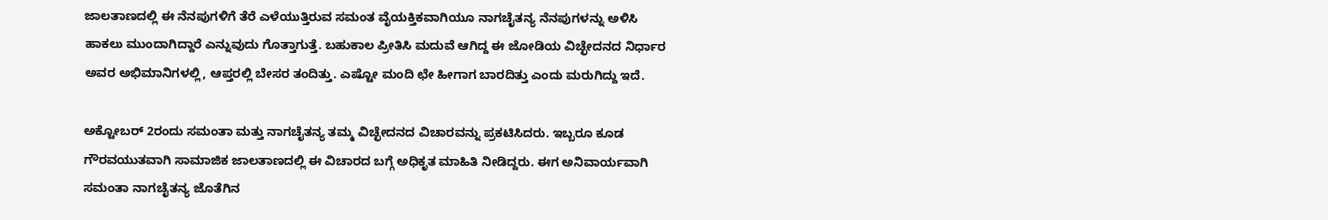ಜಾಲತಾಣದಲ್ಲಿ ಈ ನೆನಪುಗಳಿಗೆ ತೆರೆ ಎಳೆಯುತ್ತಿರುವ ಸಮಂತ ವೈಯಕ್ತಿಕವಾಗಿಯೂ ನಾಗಚೈತನ್ಯ ನೆನಪುಗಳನ್ನು ಅಳಿಸಿ ಹಾಕಲು ಮುಂದಾಗಿದ್ದಾರೆ ಎನ್ನುವುದು ಗೊತ್ತಾಗುತ್ತೆ. ಬಹುಕಾಲ ಪ್ರೀತಿಸಿ ಮದುವೆ ಆಗಿದ್ದ ಈ ಜೋಡಿಯ ವಿಚ್ಛೇದನದ ನಿರ್ಧಾರ ಅವರ ಅಭಿಮಾನಿಗಳಲ್ಲಿ, ಆಪ್ತರಲ್ಲಿ ಬೇಸರ ತಂದಿತ್ತು. ಎಷ್ಟೋ ಮಂದಿ ಛೇ ಹೀಗಾಗ ಬಾರದಿತ್ತು ಎಂದು ಮರುಗಿದ್ದು ಇದೆ.

ಅಕ್ಟೋಬರ್ 2ರಂದು ಸಮಂತಾ ಮತ್ತು ನಾಗಚೈತನ್ಯ ತಮ್ಮ ವಿಚ್ಛೇದನದ ವಿಚಾರವನ್ನು ಪ್ರಕಟಿಸಿದರು. ಇಬ್ಬರೂ ಕೂಡ ಗೌರವಯುತವಾಗಿ ಸಾಮಾಜಿಕ ಜಾಲತಾಣದಲ್ಲಿ ಈ ವಿಚಾರದ ಬಗ್ಗೆ ಅಧಿಕೃತ ಮಾಹಿತಿ ನೀಡಿದ್ದರು. ಈಗ ಅನಿವಾರ್ಯವಾಗಿ ಸಮಂತಾ ನಾಗಚೈತನ್ಯ ಜೊತೆಗಿನ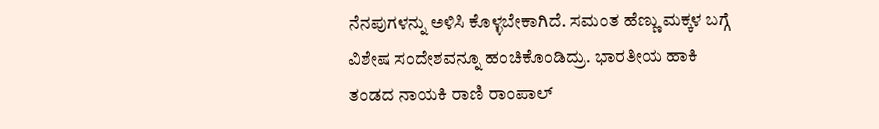ನೆನಪುಗಳನ್ನು ಅಳಿಸಿ ಕೊಳ್ಳಬೇಕಾಗಿದೆ. ಸಮಂತ ಹೆಣ್ಣು ಮಕ್ಕಳ ಬಗ್ಗೆ ವಿಶೇಷ ಸಂದೇಶವನ್ನೂ ಹಂಚಿಕೊಂಡಿದ್ರು. ಭಾರತೀಯ ಹಾಕಿ ತಂಡದ ನಾಯಕಿ ರಾಣಿ ರಾಂಪಾಲ್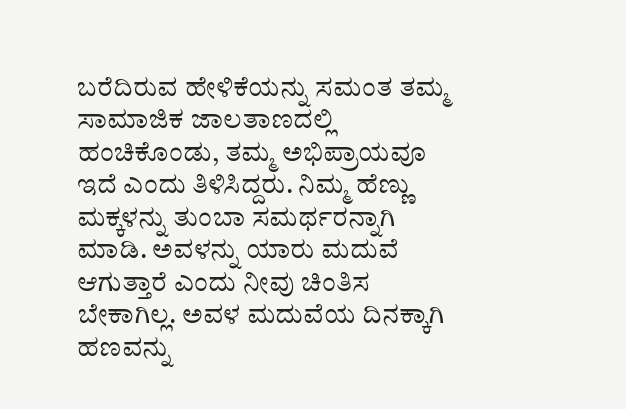ಬರೆದಿರುವ ಹೇಳಿಕೆಯನ್ನು ಸಮಂತ ತಮ್ಮ ಸಾಮಾಜಿಕ ಜಾಲತಾಣದಲ್ಲಿ ಹಂಚಿಕೊಂಡು, ತಮ್ಮ ಅಭಿಪ್ರಾಯವೂ ಇದೆ ಎಂದು ತಿಳಿಸಿದ್ದರು. ನಿಮ್ಮ ಹೆಣ್ಣು ಮಕ್ಕಳನ್ನು ತುಂಬಾ ಸಮರ್ಥರನ್ನಾಗಿ ಮಾಡಿ. ಅವಳನ್ನು ಯಾರು ಮದುವೆ ಆಗುತ್ತಾರೆ ಎಂದು ನೀವು ಚಿಂತಿಸ ಬೇಕಾಗಿಲ್ಲ. ಅವಳ ಮದುವೆಯ ದಿನಕ್ಕಾಗಿ ಹಣವನ್ನು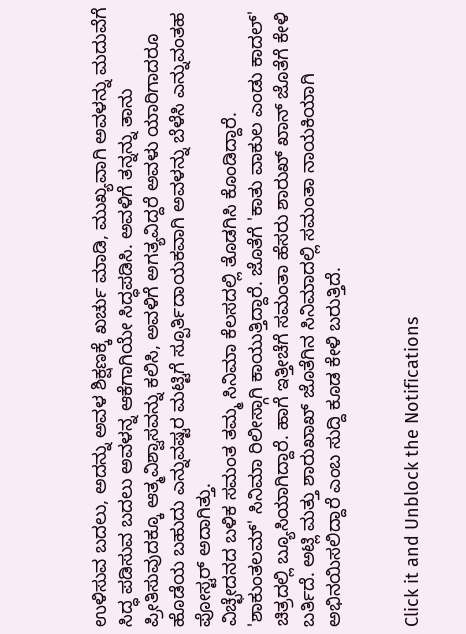ಉಳಿಸುವ ಬದಲು, ಅದನ್ನು ಅವಳ ಶಿಕ್ಷಣಕ್ಕೆ ಖರ್ಚು ಮಾಡಿ, ಮುಖ್ಯವಾಗಿ ಅವಳನ್ನು ಮದುವೆಗೆ ಸಿದ್ಧ ಪಡಿಸುವ ಬದಲು ಅವಳನ್ನ ಆಕೆಗಾಗಿಯೇ ಸಿದ್ಧಪಡಿಸಿ. ಅವಳಿಗೆ ತನ್ನನ್ನು ತಾನು ಪ್ರೀತಿಸುವುದಕ್ಕೂ ಆತ್ಮವಿಶ್ವಾಸವನ್ನು ಕಲಿಸಿ, ಅವಳಿಗೆ ಅಗತ್ಯವಿದ್ದರೆ ಅವಳು ಯಾರಿಗಾದರೂ ಹೊಡೆಯ ಬಹುದು ಎನ್ನುವಷ್ಟರ ಮಟ್ಟಿಗೆ ಸ್ಪೂರ್ತಿದಾಯಕವಾಗಿ ಅವಳನ್ನು ಬೆಳೆಸಿ ಎನ್ನುವಂತಹ ಪೋಸ್ಟರ್ ಅದಾಗಿತ್ತು.
ವಿಚ್ಛೇದನದ ಬಳಿಕ ಸಮಂತ ತಮ್ಮ ಸಿನಿಮಾ ಕೆಲಸದಲ್ಲಿ ತೊಡಗಿಸಿ ಕೊಂಡಿದ್ದಾರೆ. 'ಶಾಕುಂತಲಮ್' ಸಿನಿಮಾ ರಿಲೀಸ್ಗಾಗಿ ಕಾಯುತ್ತಿದ್ದಾರೆ. ಜೊತೆಗೆ 'ಕಾತು ವಾಕುಲ ಎಂಡು ಕಾದಲ್' ಚಿತ್ರದಲ್ಲಿ ಬ್ಯೂಸಿಯಾಗಿದ್ದಾರೆ. ಹಾಗೆ ಇತ್ತೀಚೆಗೆ ಸಮಂತಾ ಹೆಸರು ಶಾರುಖ್ ಖಾನ್ ಜೊತೆಗೆ ಕೇಳಿ ಬರ್ತಿದೆ. ಅಟ್ಲಿ ಮತ್ತು ಶಾರುಖಾಖ್ ಜೊತೆಗಿನ ಸಿನಿಮಾದಲ್ಲಿ ಸಮಂತಾ ನಾಯಕಿಯಾಗಿ ಅಭಿನಯಿಸಲಿದ್ದಾರೆ ಎಂಬ ಸುದ್ದಿ ಕೂಡ ಕೇಳಿ ಬರುತ್ತಿದೆ.


Click it and Unblock the Notifications